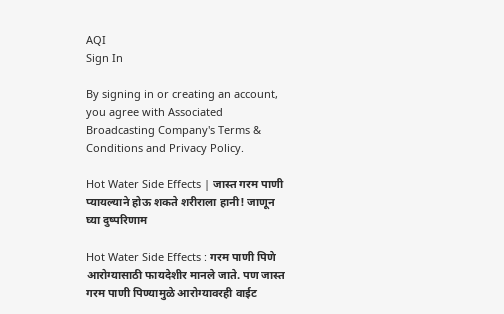AQI
Sign In

By signing in or creating an account, you agree with Associated Broadcasting Company's Terms & Conditions and Privacy Policy.

Hot Water Side Effects | जास्त गरम पाणी प्यायल्याने होऊ शकते शरीराला हानी! जाणून घ्या दुष्परिणाम

Hot Water Side Effects : गरम पाणी पिणे आरोग्यासाठी फायदेशीर मानले जाते. पण जास्त गरम पाणी पिण्यामुळे आरोग्यावरही वाईट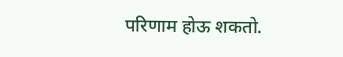परिणाम होऊ शकतो.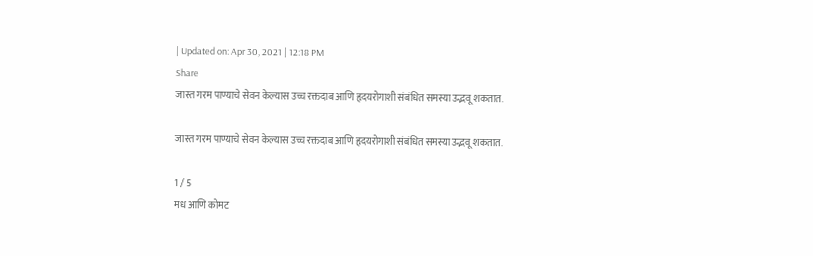| Updated on: Apr 30, 2021 | 12:18 PM
Share
जास्त गरम पाण्याचे सेवन केल्यास उच्च रक्तदाब आणि हृदयरोगाशी संबंधित समस्या उद्भवू शकतात.

जास्त गरम पाण्याचे सेवन केल्यास उच्च रक्तदाब आणि हृदयरोगाशी संबंधित समस्या उद्भवू शकतात.

1 / 5
मध आणि कोमट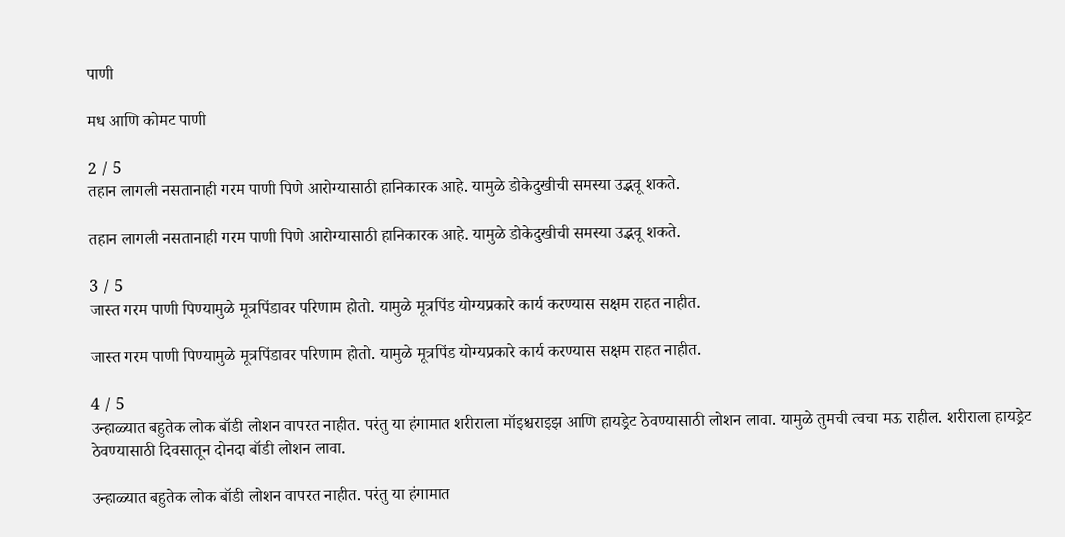पाणी

मध आणि कोमट पाणी

2 / 5
तहान लागली नसतानाही गरम पाणी पिणे आरोग्यासाठी हानिकारक आहे. यामुळे डोकेदुखीची समस्या उद्भवू शकते.

तहान लागली नसतानाही गरम पाणी पिणे आरोग्यासाठी हानिकारक आहे. यामुळे डोकेदुखीची समस्या उद्भवू शकते.

3 / 5
जास्त गरम पाणी पिण्यामुळे मूत्रपिंडावर परिणाम होतो. यामुळे मूत्रपिंड योग्यप्रकारे कार्य करण्यास सक्षम राहत नाहीत.

जास्त गरम पाणी पिण्यामुळे मूत्रपिंडावर परिणाम होतो. यामुळे मूत्रपिंड योग्यप्रकारे कार्य करण्यास सक्षम राहत नाहीत.

4 / 5
उन्हाळ्यात बहुतेक लोक बॉडी लोशन वापरत नाहीत. परंतु या हंगामात शरीराला मॉइश्चराइझ आणि हायड्रेट ठेवण्यासाठी लोशन लावा. यामुळे तुमची त्वचा मऊ राहील. शरीराला हायड्रेट ठेवण्यासाठी दिवसातून दोनदा बॉडी लोशन लावा.

उन्हाळ्यात बहुतेक लोक बॉडी लोशन वापरत नाहीत. परंतु या हंगामात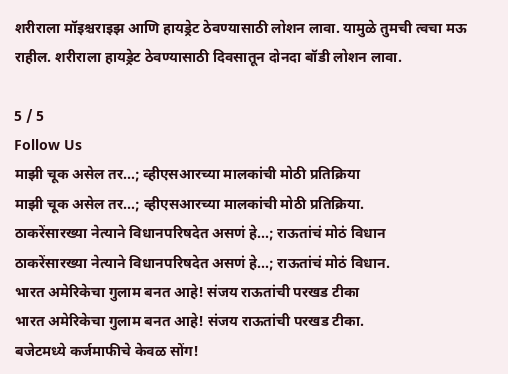शरीराला मॉइश्चराइझ आणि हायड्रेट ठेवण्यासाठी लोशन लावा. यामुळे तुमची त्वचा मऊ राहील. शरीराला हायड्रेट ठेवण्यासाठी दिवसातून दोनदा बॉडी लोशन लावा.

5 / 5
Follow Us
माझी चूक असेल तर...; व्हीएसआरच्या मालकांची मोठी प्रतिक्रिया
माझी चूक असेल तर...; व्हीएसआरच्या मालकांची मोठी प्रतिक्रिया.
ठाकरेंसारख्या नेत्याने विधानपरिषदेत असणं हे...; राऊतांचं मोठं विधान
ठाकरेंसारख्या नेत्याने विधानपरिषदेत असणं हे...; राऊतांचं मोठं विधान.
भारत अमेरिकेचा गुलाम बनत आहे! संजय राऊतांची परखड टीका
भारत अमेरिकेचा गुलाम बनत आहे! संजय राऊतांची परखड टीका.
बजेटमध्ये कर्जमाफीचे केवळ सोंग!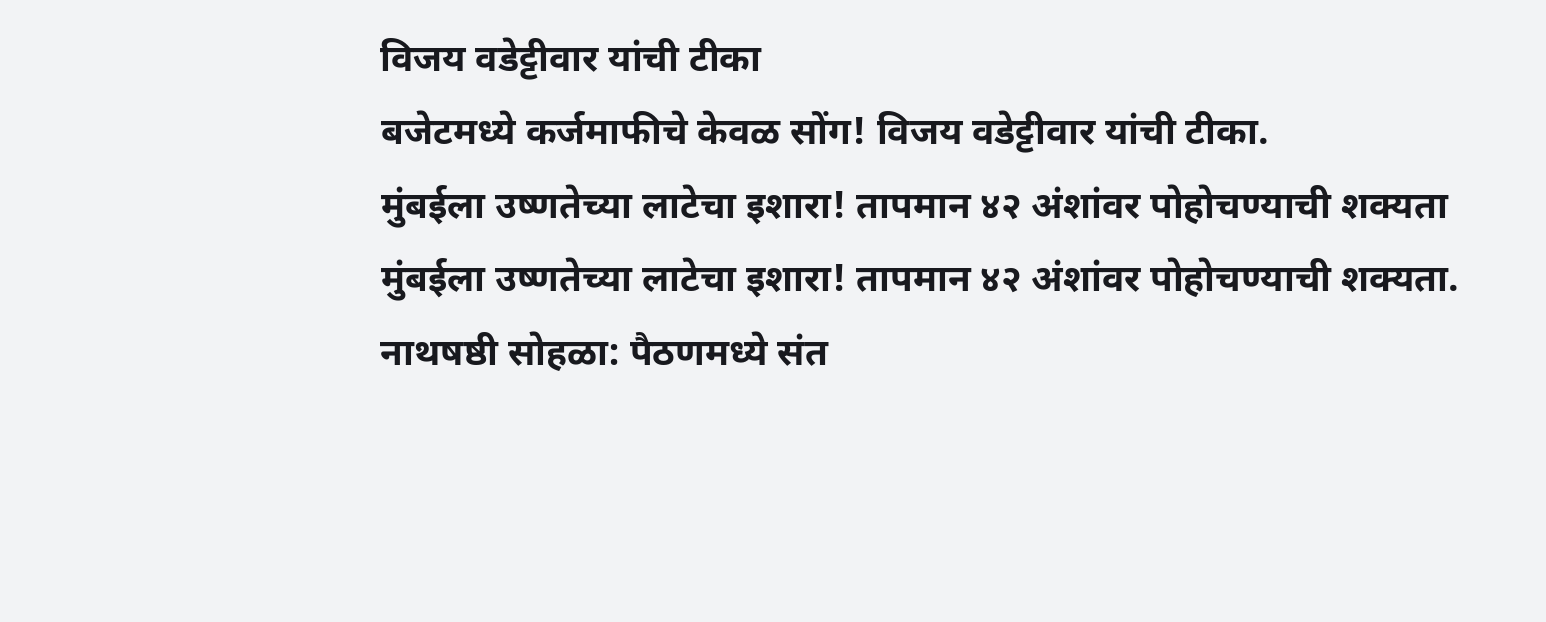विजय वडेट्टीवार यांची टीका
बजेटमध्ये कर्जमाफीचे केवळ सोंग! विजय वडेट्टीवार यांची टीका.
मुंबईला उष्णतेच्या लाटेचा इशारा! तापमान ४२ अंशांवर पोहोचण्याची शक्यता
मुंबईला उष्णतेच्या लाटेचा इशारा! तापमान ४२ अंशांवर पोहोचण्याची शक्यता.
नाथषष्ठी सोहळा: पैठणमध्ये संत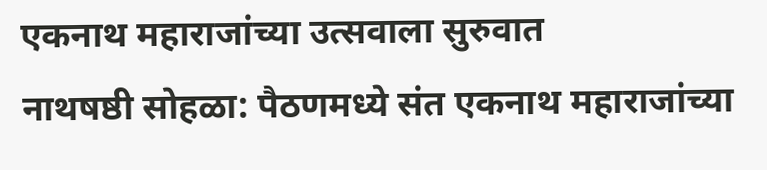एकनाथ महाराजांच्या उत्सवाला सुरुवात
नाथषष्ठी सोहळा: पैठणमध्ये संत एकनाथ महाराजांच्या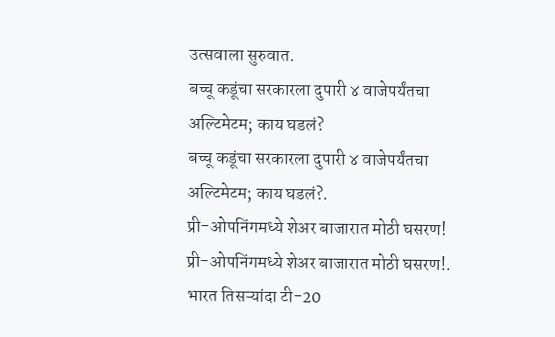उत्सवाला सुरुवात.
बच्चू कडूंचा सरकारला दुपारी ४ वाजेपर्यंतचा अल्टिमेटम; काय घडलं?
बच्चू कडूंचा सरकारला दुपारी ४ वाजेपर्यंतचा अल्टिमेटम; काय घडलं?.
प्री-ओपनिंगमध्ये शेअर बाजारात मोठी घसरण!
प्री-ओपनिंगमध्ये शेअर बाजारात मोठी घसरण!.
भारत तिसऱ्यांदा टी-20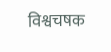विश्वचषक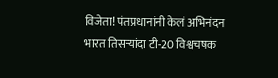विजेता! पंतप्रधानांनी केलं अभिनंदन
भारत तिसऱ्यांदा टी-20 विश्वचषक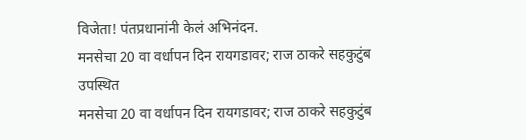विजेता! पंतप्रधानांनी केलं अभिनंदन.
मनसेचा 20 वा वर्धापन दिन रायगडावर; राज ठाकरे सहकुटुंब उपस्थित
मनसेचा 20 वा वर्धापन दिन रायगडावर; राज ठाकरे सहकुटुंब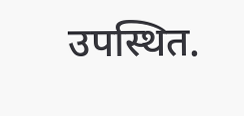उपस्थित.